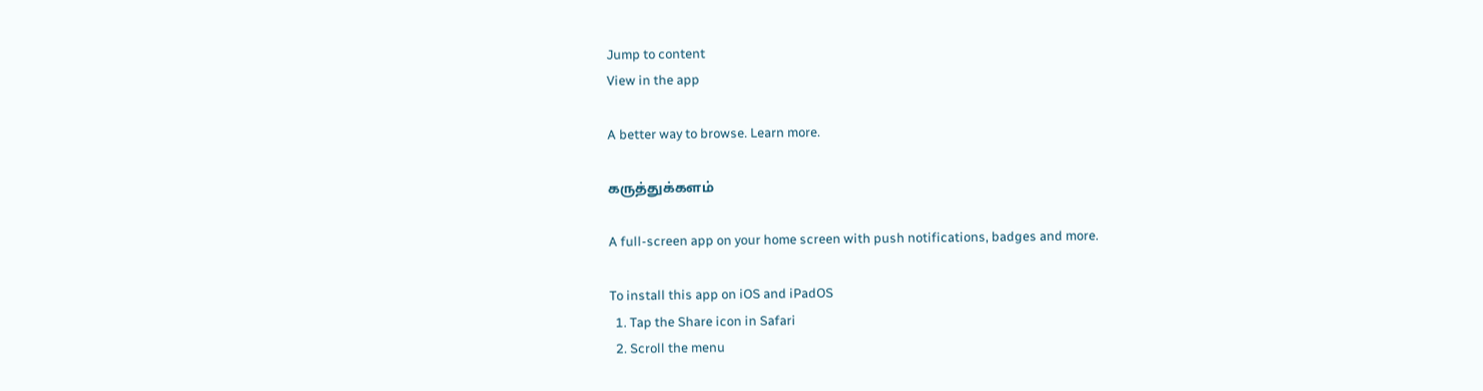Jump to content
View in the app

A better way to browse. Learn more.

கருத்துக்களம்

A full-screen app on your home screen with push notifications, badges and more.

To install this app on iOS and iPadOS
  1. Tap the Share icon in Safari
  2. Scroll the menu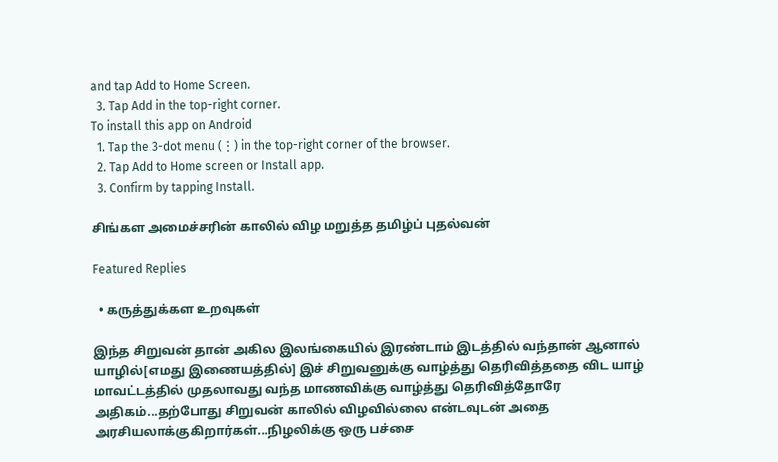and tap Add to Home Screen.
  3. Tap Add in the top-right corner.
To install this app on Android
  1. Tap the 3-dot menu (⋮) in the top-right corner of the browser.
  2. Tap Add to Home screen or Install app.
  3. Confirm by tapping Install.

சிங்கள அமைச்சரின் காலில் விழ மறுத்த தமிழ்ப் புதல்வன்

Featured Replies

  • கருத்துக்கள உறவுகள்

இந்த சிறுவன் தான் அகில இலங்கையில் இரண்டாம் இடத்தில் வந்தான் ஆனால் யாழில்[எமது இணையத்தில்] இச் சிறுவனுக்கு வாழ்த்து தெரிவித்ததை விட யாழ் மாவட்டத்தில் முதலாவது வந்த மாணவிக்கு வாழ்த்து தெரிவித்தோரே அதிகம்...தற்போது சிறுவன் காலில் விழவில்லை என்டவுடன் அதை அரசியலாக்குகிறார்கள்...நிழலிக்கு ஒரு பச்சை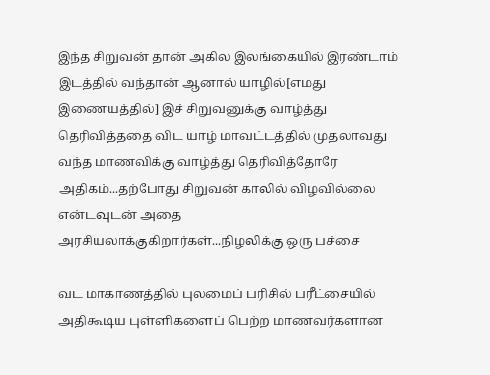இந்த சிறுவன் தான் அகில இலங்கையில் இரண்டாம் இடத்தில் வந்தான் ஆனால் யாழில்[எமது இணையத்தில்] இச் சிறுவனுக்கு வாழ்த்து தெரிவித்ததை விட யாழ் மாவட்டத்தில் முதலாவது வந்த மாணவிக்கு வாழ்த்து தெரிவித்தோரே அதிகம்...தற்போது சிறுவன் காலில் விழவில்லை என்டவுடன் அதை அரசியலாக்குகிறார்கள்...நிழலிக்கு ஒரு பச்சை

வட மாகாணத்தில் புலமைப் பரிசில் பரீட்சையில் அதிகூடிய புள்ளிகளைப் பெற்ற மாணவர்களான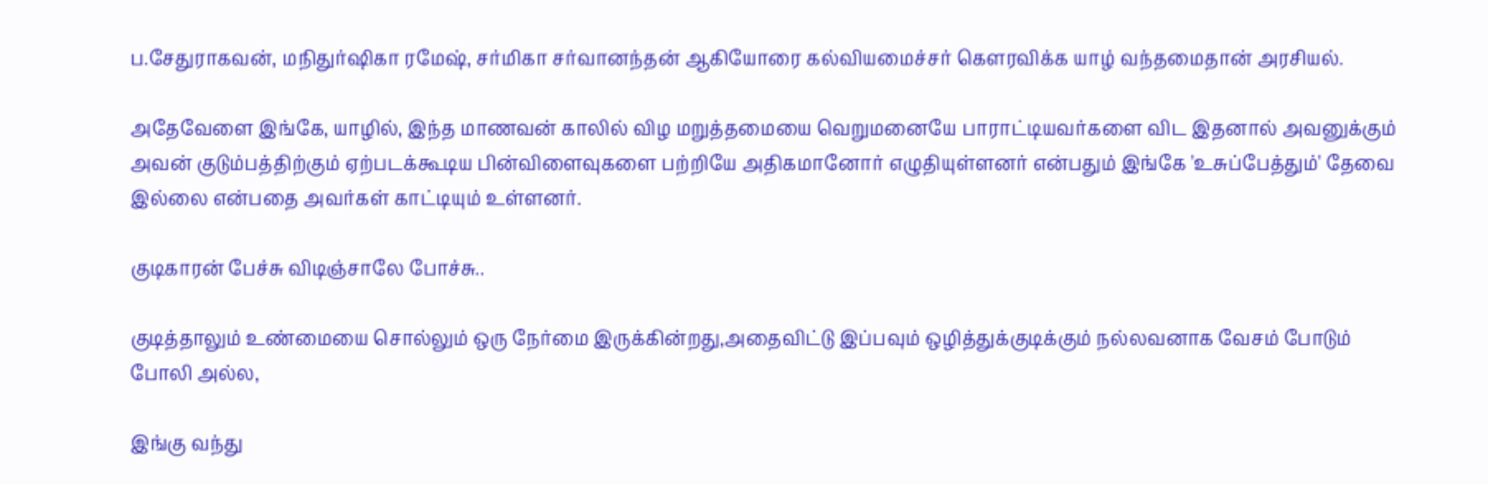ப.சேதுராகவன், மநிதுர்ஷிகா ரமேஷ், சர்மிகா சர்வானந்தன் ஆகியோரை கல்வியமைச்சர் கௌரவிக்க யாழ் வந்தமைதான் அரசியல்.

அதேவேளை இங்கே, யாழில், இந்த மாணவன் காலில் விழ மறுத்தமையை வெறுமனையே பாராட்டியவர்களை விட இதனால் அவனுக்கும் அவன் குடும்பத்திற்கும் ஏற்படக்கூடிய பின்விளைவுகளை பற்றியே அதிகமானோர் எழுதியுள்ளனர் என்பதும் இங்கே 'உசுப்பேத்தும்' தேவை இல்லை என்பதை அவர்கள் காட்டியும் உள்ளனர்.

குடிகாரன் பேச்சு விடிஞ்சாலே போச்சு..

குடித்தாலும் உண்மையை சொல்லும் ஒரு நேர்மை இருக்கின்றது,அதைவிட்டு இப்பவும் ஒழித்துக்குடிக்கும் நல்லவனாக வேசம் போடும் போலி அல்ல,

இங்கு வந்து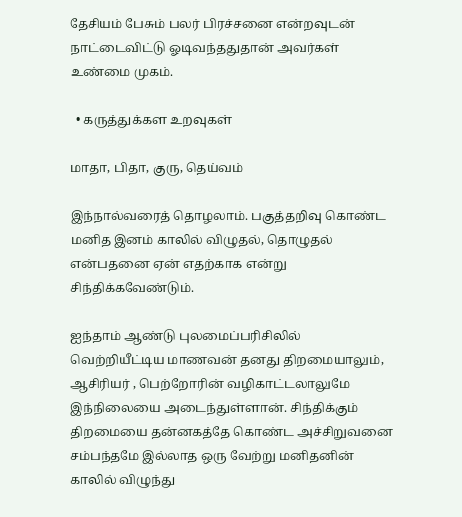தேசியம் பேசும் பலர் பிரச்சனை என்றவுடன் நாட்டைவிட்டு ஓடிவந்ததுதான் அவர்கள் உண்மை முகம்.

  • கருத்துக்கள உறவுகள்

மாதா, பிதா, குரு, தெய்வம்

இந்நால்வரைத் தொழலாம். பகுத்தறிவு கொண்ட மனித இனம் காலில் விழுதல், தொழுதல் என்பதனை ஏன் எதற்காக என்று சிந்திக்கவேண்டும்.

ஐந்தாம் ஆண்டு புலமைப்பரிசிலில் வெற்றியீட்டிய மாணவன் தனது திறமையாலும், ஆசிரியர் , பெற்றோரின் வழிகாட்டலாலுமே இந்நிலையை அடைந்துள்ளான். சிந்திக்கும் திறமையை தன்னகத்தே கொண்ட அச்சிறுவனை சம்பந்தமே இல்லாத ஒரு வேற்று மனிதனின் காலில் விழுந்து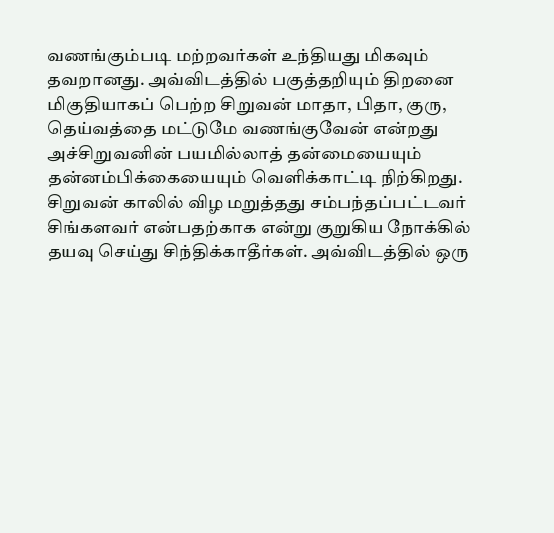வணங்கும்படி மற்றவர்கள் உந்தியது மிகவும் தவறானது. அவ்விடத்தில் பகுத்தறியும் திறனை மிகுதியாகப் பெற்ற சிறுவன் மாதா, பிதா, குரு, தெய்வத்தை மட்டுமே வணங்குவேன் என்றது அச்சிறுவனின் பயமில்லாத் தன்மையையும் தன்னம்பிக்கையையும் வெளிக்காட்டி நிற்கிறது. சிறுவன் காலில் விழ மறுத்தது சம்பந்தப்பட்டவர் சிங்களவர் என்பதற்காக என்று குறுகிய நோக்கில் தயவு செய்து சிந்திக்காதீர்கள். அவ்விடத்தில் ஒரு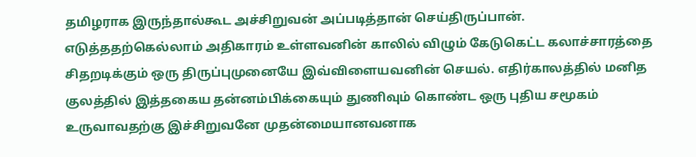தமிழராக இருந்தால்கூட அச்சிறுவன் அப்படித்தான் செய்திருப்பான். எடுத்ததற்கெல்லாம் அதிகாரம் உள்ளவனின் காலில் விழும் கேடுகெட்ட கலாச்சாரத்தை சிதறடிக்கும் ஒரு திருப்புமுனையே இவ்விளையவனின் செயல். எதிர்காலத்தில் மனித குலத்தில் இத்தகைய தன்னம்பிக்கையும் துணிவும் கொண்ட ஒரு புதிய சமூகம் உருவாவதற்கு இச்சிறுவனே முதன்மையானவனாக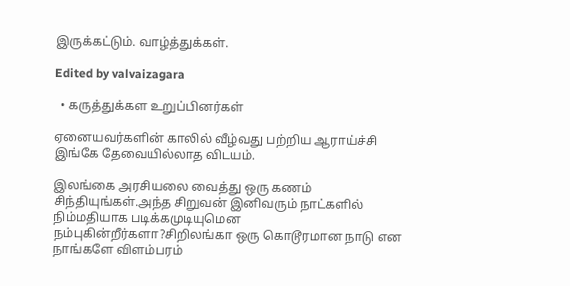இருக்கட்டும். வாழ்த்துக்கள்.

Edited by valvaizagara

  • கருத்துக்கள உறுப்பினர்கள்

ஏனையவர்களின் காலில் வீழ்வது பற்றிய ஆராய்ச்சி இங்கே தேவையில்லாத விடயம்.

இலங்கை அரசியலை வைத்து ஒரு கணம் சிந்தியுங்கள்.அந்த சிறுவன் இனிவரும் நாட்களில் நிம்மதியாக படிக்கமுடியுமென நம்புகின்றீர்களா?சிறிலங்கா ஒரு கொடூரமான நாடு என நாங்களே விளம்பரம்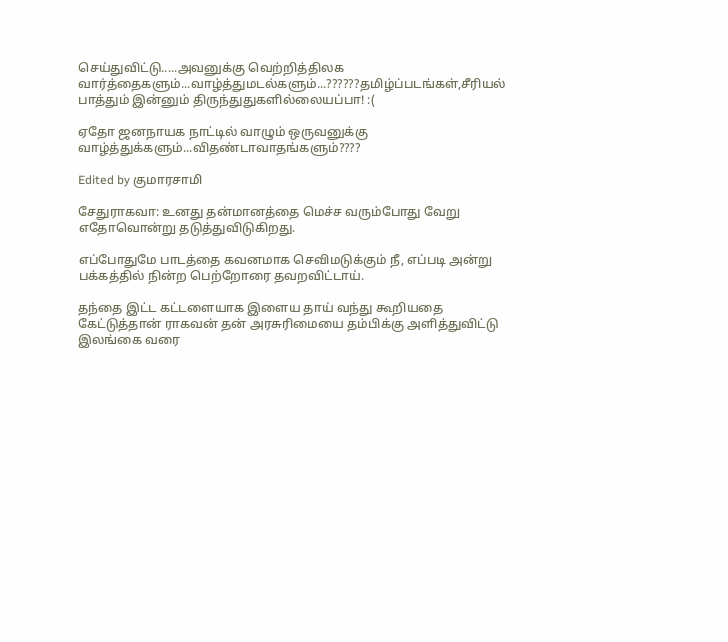செய்துவிட்டு.....அவனுக்கு வெற்றித்திலக வார்த்தைகளும்...வாழ்த்துமடல்களும்...??????தமிழ்ப்படங்கள்,சீரியல் பாத்தும் இன்னும் திருந்துதுகளில்லையப்பா! :(

ஏதோ ஜனநாயக நாட்டில் வாழும் ஒருவனுக்கு வாழ்த்துக்களும்...விதண்டாவாதங்களும்????

Edited by குமாரசாமி

சேதுராகவா: உனது தன்மானத்தை மெச்ச வரும்போது வேறு எதோவொன்று தடுத்துவிடுகிறது.

எப்போதுமே பாடத்தை கவனமாக செவிமடுக்கும் நீ, எப்படி அன்று பக்கத்தில் நின்ற பெற்றோரை தவறவிட்டாய்.

தந்தை இட்ட கட்டளையாக இளைய தாய் வந்து கூறியதை கேட்டுத்தான் ராகவன் தன் அரசுரிமையை தம்பிக்கு அளித்துவிட்டு இலங்கை வரை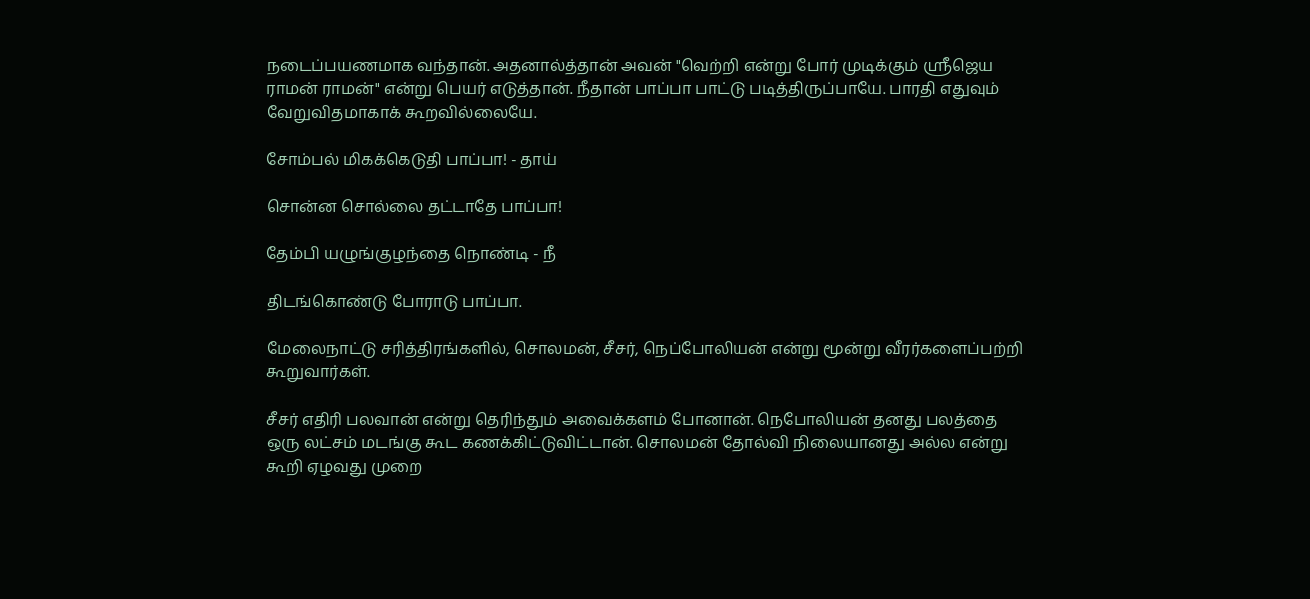நடைப்பயணமாக வந்தான். அதனால்த்தான் அவன் "வெற்றி என்று போர் முடிக்கும் ஸ்ரீஜெய ராமன் ராமன்" என்று பெயர் எடுத்தான். நீதான் பாப்பா பாட்டு படித்திருப்பாயே. பாரதி எதுவும் வேறுவிதமாகாக் கூறவில்லையே.

சோம்பல் மிகக்கெடுதி பாப்பா! - தாய்

சொன்ன சொல்லை தட்டாதே பாப்பா!

தேம்பி யழுங்குழந்தை நொண்டி - நீ

திடங்கொண்டு போராடு பாப்பா.

மேலைநாட்டு சரித்திரங்களில், சொலமன், சீசர், நெப்போலியன் என்று மூன்று வீரர்களைப்பற்றி கூறுவார்கள்.

சீசர் எதிரி பலவான் என்று தெரிந்தும் அவைக்களம் போனான். நெபோலியன் தனது பலத்தை ஒரு லட்சம் மடங்கு கூட கணக்கிட்டுவிட்டான். சொலமன் தோல்வி நிலையானது அல்ல என்று கூறி ஏழவது முறை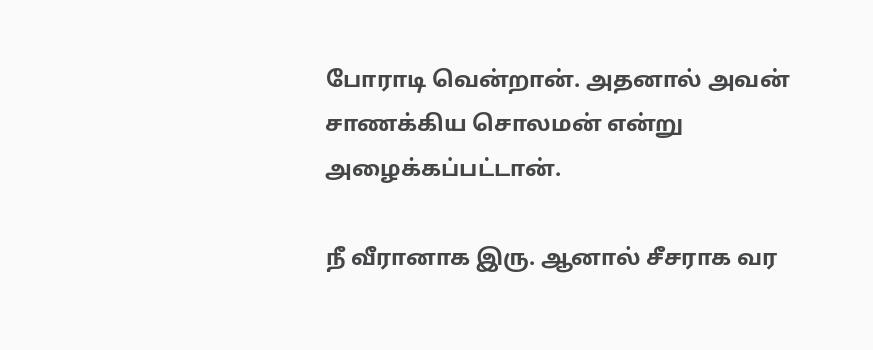போராடி வென்றான். அதனால் அவன் சாணக்கிய சொலமன் என்று அழைக்கப்பட்டான்.

நீ வீரானாக இரு. ஆனால் சீசராக வர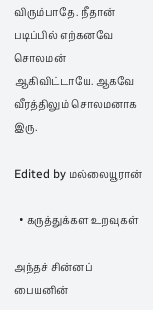விரும்பாதே. நீதான் படிப்பில் எற்கனவே சொலமன் ஆகிவிட்டாயே. ஆகவே வீரத்திலும் சொலமனாக இரு.

Edited by மல்லையூரான்

  • கருத்துக்கள உறவுகள்

அந்தச் சின்னப் பையனின்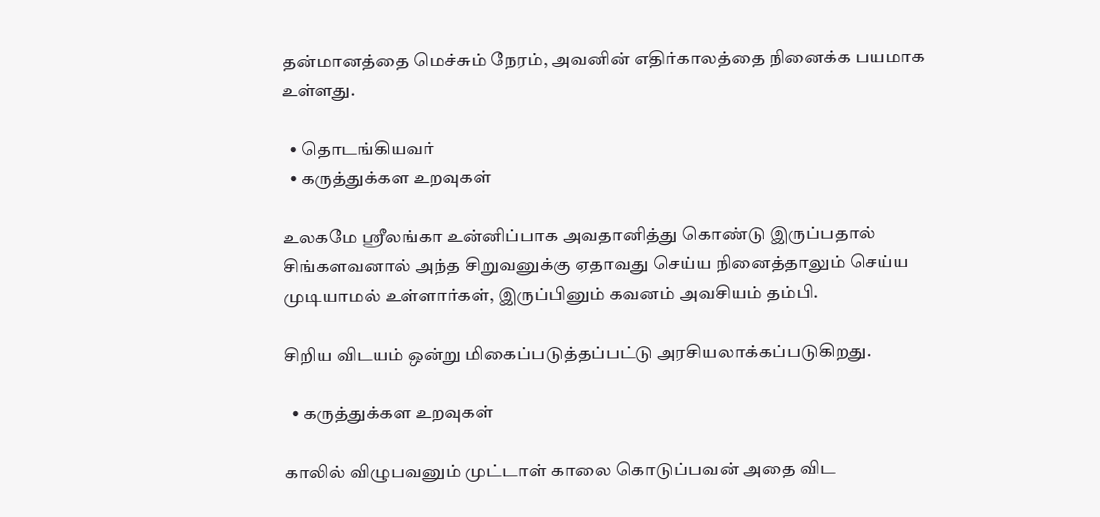தன்மானத்தை மெச்சும் நேரம், அவனின் எதிர்காலத்தை நினைக்க பயமாக உள்ளது.

  • தொடங்கியவர்
  • கருத்துக்கள உறவுகள்

உலகமே ஸ்ரீலங்கா உன்னிப்பாக அவதானித்து கொண்டு இருப்பதால் சிங்களவனால் அந்த சிறுவனுக்கு ஏதாவது செய்ய நினைத்தாலும் செய்ய முடியாமல் உள்ளார்கள், இருப்பினும் கவனம் அவசியம் தம்பி.

சிறிய விடயம் ஒன்று மிகைப்படுத்தப்பட்டு அரசியலாக்கப்படுகிறது.

  • கருத்துக்கள உறவுகள்

காலில் விழுபவனும் முட்டாள் காலை கொடுப்பவன் அதை விட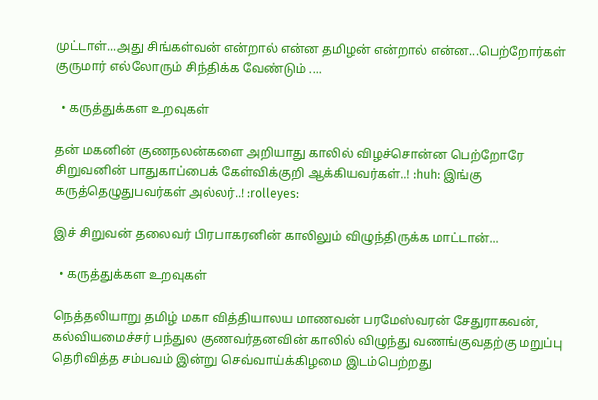முட்டாள்...அது சிங்கள்வன் என்றால் என்ன தமிழன் என்றால் என்ன...பெற்றோர்கள் குருமார் எல்லோரும் சிந்திக்க வேண்டும் ....

  • கருத்துக்கள உறவுகள்

தன் மகனின் குணநலன்களை அறியாது காலில் விழச்சொன்ன பெற்றோரே சிறுவனின் பாதுகாப்பைக் கேள்விக்குறி ஆக்கியவர்கள்..! :huh: இங்கு கருத்தெழுதுபவர்கள் அல்லர்..! :rolleyes:

இச் சிறுவன் தலைவர் பிரபாகரனின் காலிலும் விழுந்திருக்க மாட்டான்...

  • கருத்துக்கள உறவுகள்

நெத்தலியாறு தமிழ் மகா வித்தியாலய மாணவன் பரமேஸ்வரன் சேதுராகவன், கல்வியமைச்சர் பந்துல குணவர்தனவின் காலில் விழுந்து வணங்குவதற்கு மறுப்பு தெரிவித்த சம்பவம் இன்று செவ்வாய்க்கிழமை இடம்பெற்றது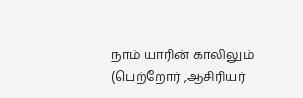நாம் யாரின் காலிலும் (பெற்றோர் ,ஆசிரியர்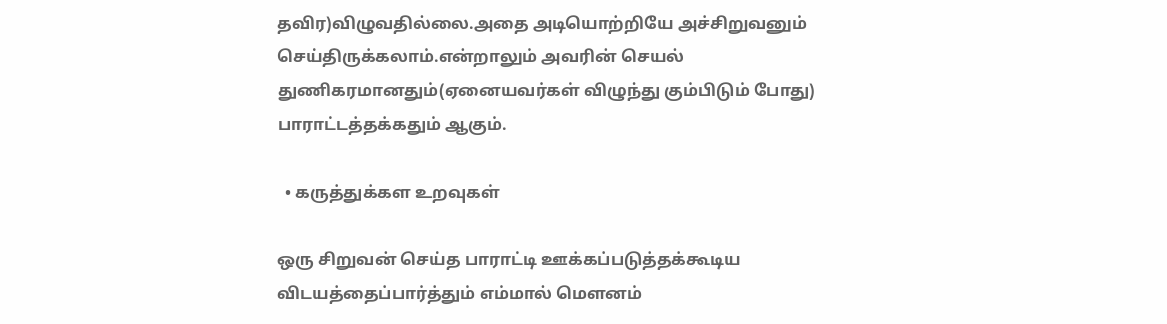தவிர)விழுவதில்லை.அதை அடியொற்றியே அச்சிறுவனும் செய்திருக்கலாம்.என்றாலும் அவரின் செயல் துணிகரமானதும்(ஏனையவர்கள் விழுந்து கும்பிடும் போது) பாராட்டத்தக்கதும் ஆகும்.

  • கருத்துக்கள உறவுகள்

ஒரு சிறுவன் செய்த பாராட்டி ஊக்கப்படுத்தக்கூடிய விடயத்தைப்பார்த்தும் எம்மால் மௌனம்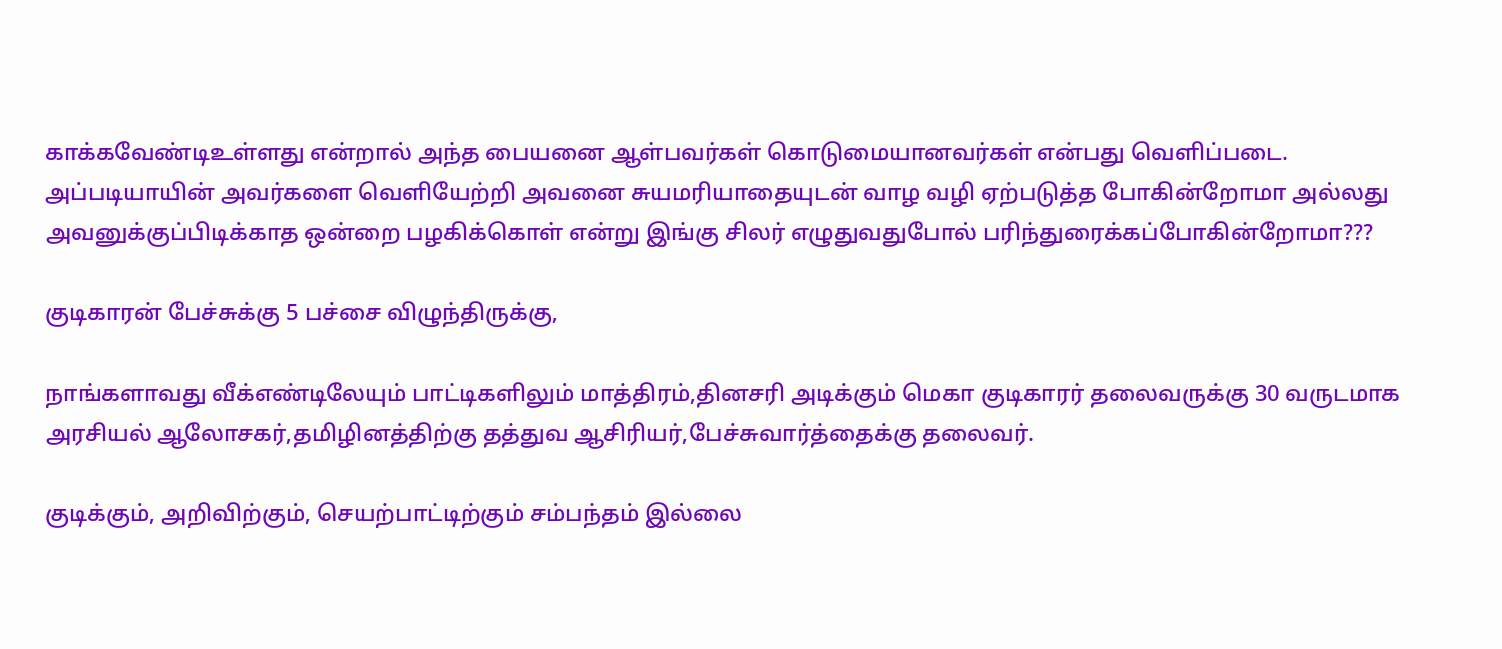காக்கவேண்டிஉள்ளது என்றால் அந்த பையனை ஆள்பவர்கள் கொடுமையானவர்கள் என்பது வெளிப்படை. அப்படியாயின் அவர்களை வெளியேற்றி அவனை சுயமரியாதையுடன் வாழ வழி ஏற்படுத்த போகின்றோமா அல்லது அவனுக்குப்பிடிக்காத ஒன்றை பழகிக்கொள் என்று இங்கு சிலர் எழுதுவதுபோல் பரிந்துரைக்கப்போகின்றோமா???

குடிகாரன் பேச்சுக்கு 5 பச்சை விழுந்திருக்கு,

நாங்களாவது வீக்எண்டிலேயும் பாட்டிகளிலும் மாத்திரம்,தினசரி அடிக்கும் மெகா குடிகாரர் தலைவருக்கு 30 வருடமாக அரசியல் ஆலோசகர்,தமிழினத்திற்கு தத்துவ ஆசிரியர்,பேச்சுவார்த்தைக்கு தலைவர்.

குடிக்கும், அறிவிற்கும், செயற்பாட்டிற்கும் சம்பந்தம் இல்லை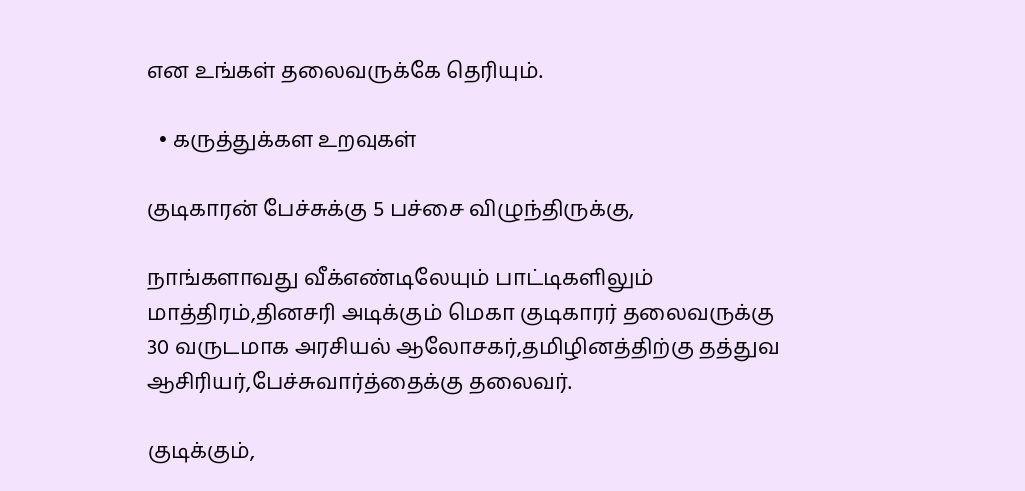என உங்கள் தலைவருக்கே தெரியும்.

  • கருத்துக்கள உறவுகள்

குடிகாரன் பேச்சுக்கு 5 பச்சை விழுந்திருக்கு,

நாங்களாவது வீக்எண்டிலேயும் பாட்டிகளிலும் மாத்திரம்,தினசரி அடிக்கும் மெகா குடிகாரர் தலைவருக்கு 30 வருடமாக அரசியல் ஆலோசகர்,தமிழினத்திற்கு தத்துவ ஆசிரியர்,பேச்சுவார்த்தைக்கு தலைவர்.

குடிக்கும்,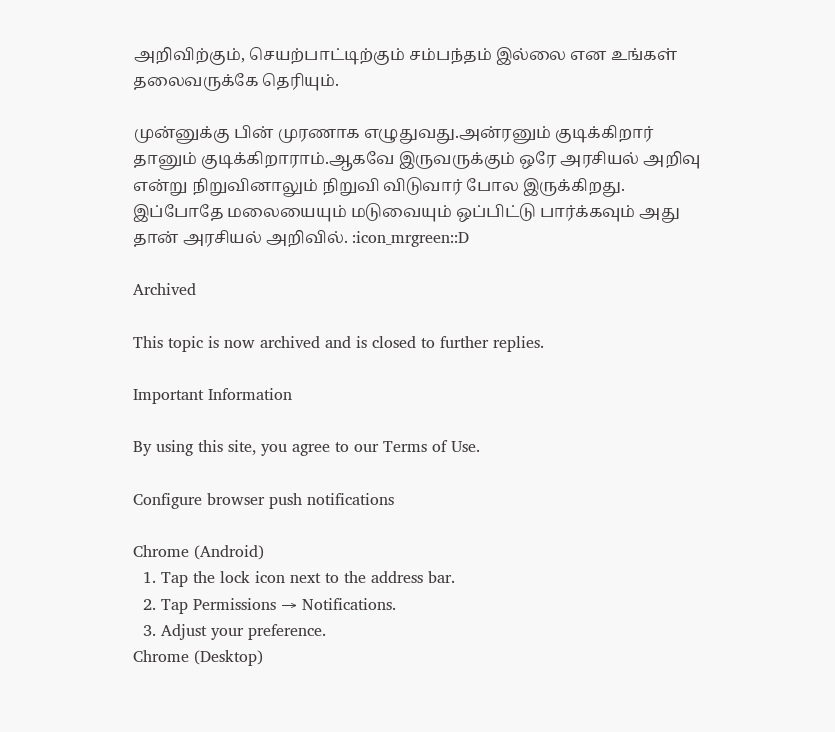அறிவிற்கும், செயற்பாட்டிற்கும் சம்பந்தம் இல்லை என உங்கள் தலைவருக்கே தெரியும்.

முன்னுக்கு பின் முரணாக எழுதுவது.அன்ரனும் குடிக்கிறார் தானும் குடிக்கிறாராம்.ஆகவே இருவருக்கும் ஒரே அரசியல் அறிவு என்று நிறுவினாலும் நிறுவி விடுவார் போல இருக்கிறது. இப்போதே மலையையும் மடுவையும் ஒப்பிட்டு பார்க்கவும் அது தான் அரசியல் அறிவில். :icon_mrgreen::D

Archived

This topic is now archived and is closed to further replies.

Important Information

By using this site, you agree to our Terms of Use.

Configure browser push notifications

Chrome (Android)
  1. Tap the lock icon next to the address bar.
  2. Tap Permissions → Notifications.
  3. Adjust your preference.
Chrome (Desktop)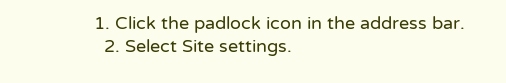1. Click the padlock icon in the address bar.
  2. Select Site settings.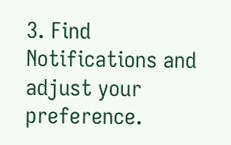3. Find Notifications and adjust your preference.